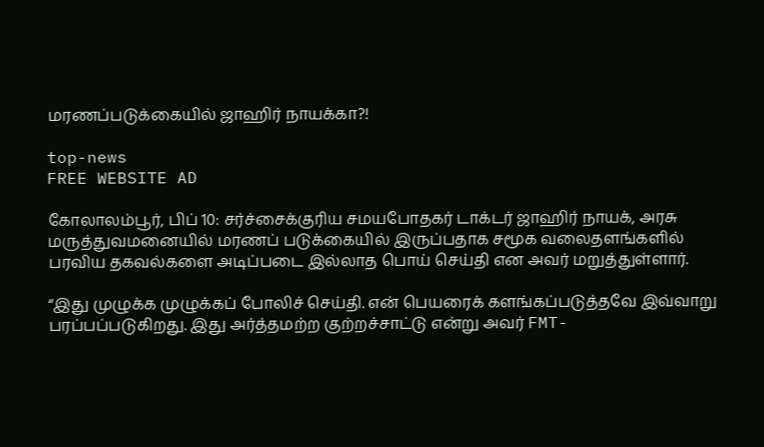மரணப்படுக்கையில் ஜாஹிர் நாயக்கா?!

top-news
FREE WEBSITE AD

கோலாலம்பூர், பிப் 10: சர்ச்சைக்குரிய சமயபோதகர் டாக்டர் ஜாஹிர் நாயக், அரசு மருத்துவமனையில் மரணப் படுக்கையில் இருப்பதாக சமூக வலைதளங்களில் பரவிய தகவல்களை அடிப்படை இல்லாத பொய் செய்தி என அவர் மறுத்துள்ளார்.

“இது முழுக்க முழுக்கப் போலிச் செய்தி. என் பெயரைக் களங்கப்படுத்தவே இவ்வாறு பரப்பப்படுகிறது. இது அர்த்தமற்ற குற்றச்சாட்டு என்று அவர் FMT-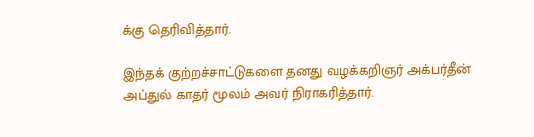க்கு தெரிவித்தார்.

இந்தக் குற்றச்சாட்டுகளை தனது வழக்கறிஞர் அக்பர்தீன் அப்துல் காதர் மூலம் அவர் நிராகரித்தார்.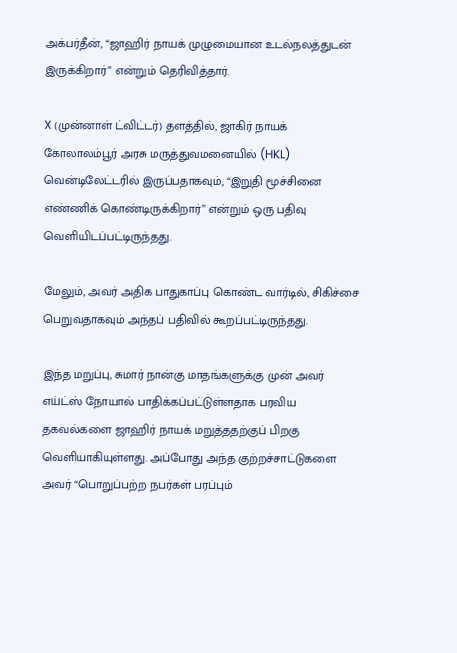அக்பர்தீன், “ஜாஹிர் நாயக் முழுமையான உடல்நலத்துடன் இருக்கிறார்” என்றும் தெரிவித்தார்.

X (முன்னாள் ட்விட்டர்) தளத்தில், ஜாகிர் நாயக் கோலாலம்பூர் அரசு மருத்துவமனையில் (HKL) வென்டிலேட்டரில் இருப்பதாகவும், “இறுதி மூச்சினை  எண்ணிக் கொண்டிருக்கிறார்” என்றும் ஒரு பதிவு வெளியிடப்பட்டிருந்தது.

மேலும், அவர் அதிக பாதுகாப்பு கொண்ட வார்டில், சிகிச்சை பெறுவதாகவும் அந்தப் பதிவில் கூறப்பட்டிருந்தது.

இந்த மறுப்பு, சுமார் நான்கு மாதங்களுக்கு முன் அவர் எய்ட்ஸ் நோயால் பாதிக்கப்பட்டுள்ளதாக பரவிய தகவல்களை ஜாஹிர் நாயக் மறுத்ததற்குப் பிறகு வெளியாகியுள்ளது. அப்போது அந்த குற்றச்சாட்டுகளை அவர் “பொறுப்பற்ற நபர்கள் பரப்பும்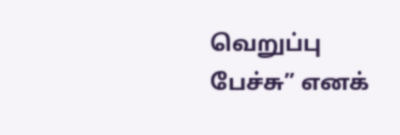வெறுப்பு பேச்சு” எனக்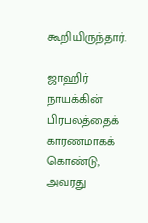கூறியிருந்தார்.

ஜாஹிர் நாயக்கின் பிரபலத்தைக் காரணமாகக் கொண்டு, அவரது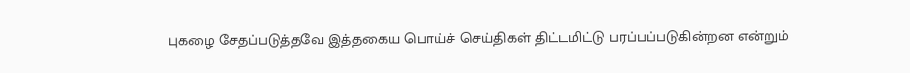புகழை சேதப்படுத்தவே இத்தகைய பொய்ச் செய்திகள் திட்டமிட்டு பரப்பப்படுகின்றன என்றும்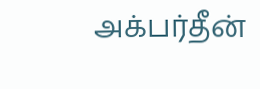அக்பர்தீன்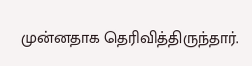முன்னதாக தெரிவித்திருந்தார்.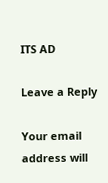ITS AD

Leave a Reply

Your email address will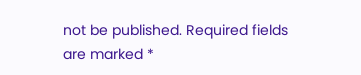not be published. Required fields are marked *